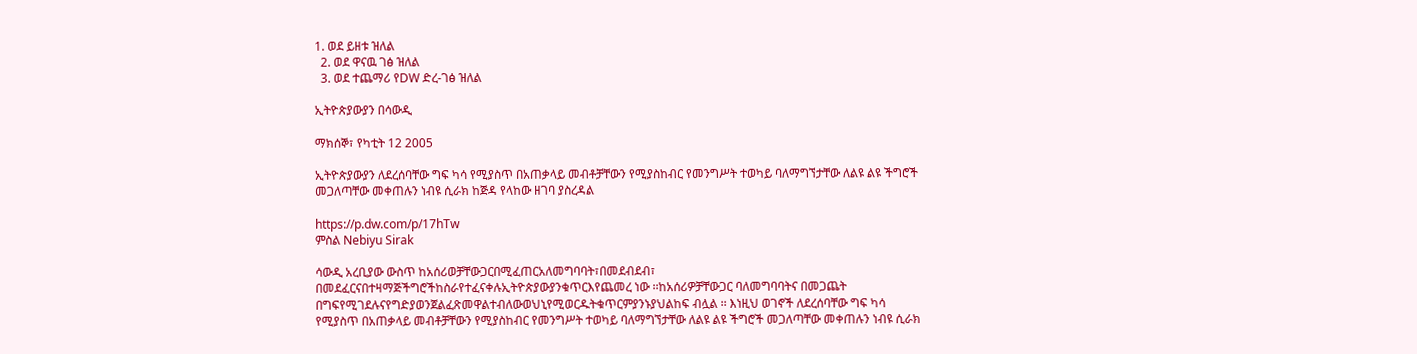1. ወደ ይዘቱ ዝለል
  2. ወደ ዋናዉ ገፅ ዝለል
  3. ወደ ተጨማሪ የDW ድረ-ገፅ ዝለል

ኢትዮጵያውያን በሳውዲ

ማክሰኞ፣ የካቲት 12 2005

ኢትዮጵያውያን ለደረሰባቸው ግፍ ካሳ የሚያስጥ በአጠቃላይ መብቶቻቸውን የሚያስከብር የመንግሥት ተወካይ ባለማግኘታቸው ለልዩ ልዩ ችግሮች መጋለጣቸው መቀጠሉን ነብዩ ሲራክ ከጅዳ የላከው ዘገባ ያስረዳል

https://p.dw.com/p/17hTw
ምስል Nebiyu Sirak

ሳውዲ አረቢያው ውስጥ ከአሰሪወቻቸውጋርበሚፈጠርአለመግባባት፣በመደብደብ፣ በመደፈርናበተዛማጅችግሮችከስራየተፈናቀሉኢትዮጵያውያንቁጥርእየጨመረ ነው ፡፡ከአሰሪዎቻቸውጋር ባለመግባባትና በመጋጨት በግፍየሚገደሉናየግድያወንጀልፈጽመዋልተብለውወህኒየሚወርዱትቁጥርምያንኑያህልከፍ ብሏል ፡፡ እነዚህ ወገኖች ለደረሰባቸው ግፍ ካሳ የሚያስጥ በአጠቃላይ መብቶቻቸውን የሚያስከብር የመንግሥት ተወካይ ባለማግኘታቸው ለልዩ ልዩ ችግሮች መጋለጣቸው መቀጠሉን ነብዩ ሲራክ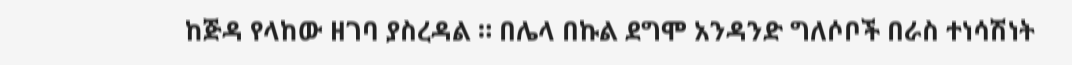ከጅዳ የላከው ዘገባ ያስረዳል ። በሌላ በኩል ደግሞ አንዳንድ ግለሶቦች በራስ ተነሳሽነት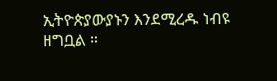ኢትዮጵያውያኑን እንደሚረዱ ነብዩ ዘግቧል ።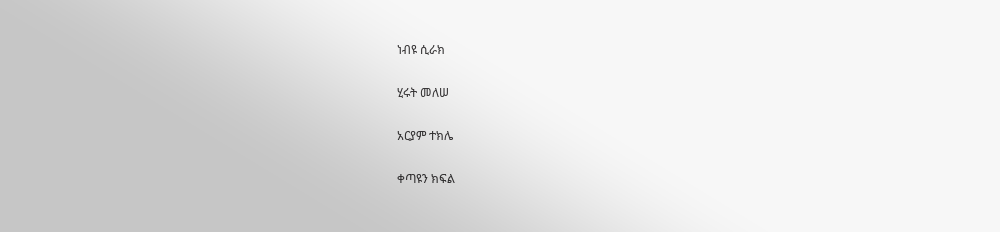ነብዩ ሲራክ

ሂሩት መለሠ

አርያም ተክሌ

ቀጣዩን ክፍል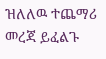ዝለለዉ ተጨማሪ መረጃ ይፈልጉ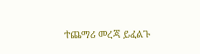ተጨማሪ መረጃ ይፈልጉ